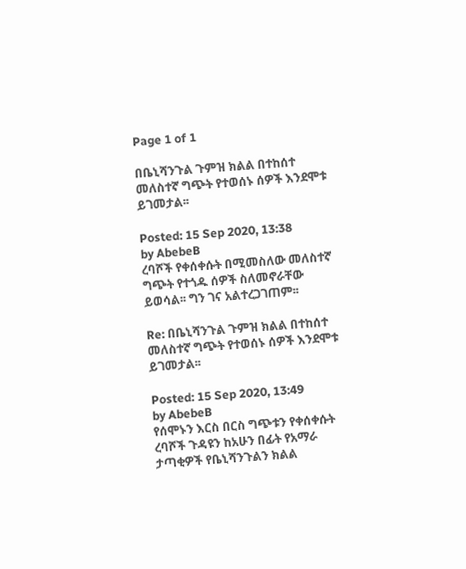Page 1 of 1

በቤኒሻንጉል ጉምዝ ክልል በተከሰተ መለስተኛ ግጭት የተወሰኑ ሰዎች እንደሞቱ ይገመታል፡፡

Posted: 15 Sep 2020, 13:38
by AbebeB
ረባሾች የቀሰቀሱት በሚመስለው መለስተኛ ግጭት የተጎዱ ሰዎች ስለመኖራቸው ይወሳል፡፡ ግን ገና አልተረጋገጠም፡፡

Re: በቤኒሻንጉል ጉምዝ ክልል በተከሰተ መለስተኛ ግጭት የተወሰኑ ሰዎች እንደሞቱ ይገመታል፡፡

Posted: 15 Sep 2020, 13:49
by AbebeB
የሰሞኑን እርስ በርስ ግጭቱን የቀሰቀሱት ረባሾች ጉዳዩን ከአሁን በፊት የአማራ ታጣቂዎች የቤኒሻንጉልን ክልል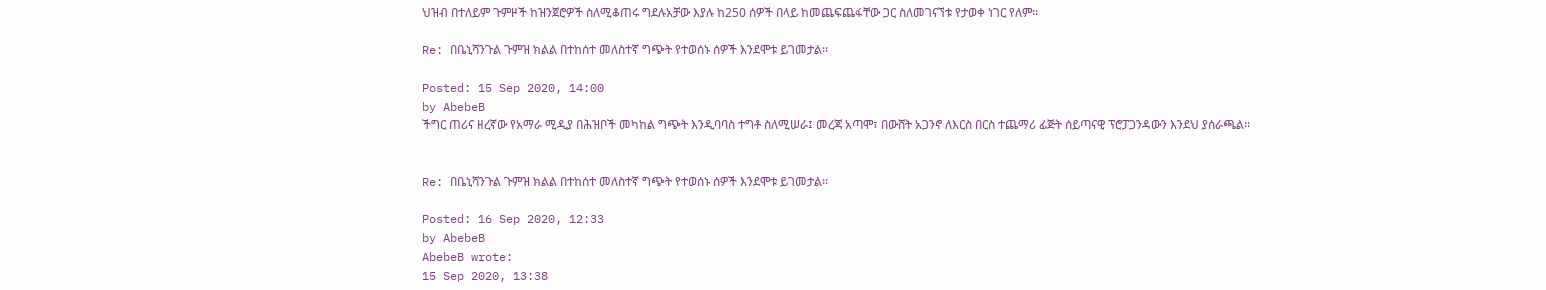ህዝብ በተለይም ጉምዞች ከዝንጀሮዎች ስለሚቆጠሩ ግደሉአቻው እያሉ ከ250 ሰዎች በላይ ከመጨፍጨፋቸው ጋር ስለመገናኘቱ የታወቀ ነገር የለም፡፡

Re: በቤኒሻንጉል ጉምዝ ክልል በተከሰተ መለስተኛ ግጭት የተወሰኑ ሰዎች እንደሞቱ ይገመታል፡፡

Posted: 15 Sep 2020, 14:00
by AbebeB
ችግር ጠሪና ዘረኛው የአማራ ሚዲያ በሕዝቦች መካከል ግጭት እንዲባባስ ተግቶ ስለሚሠራ፤ መረጃ አጣሞ፣ በውሸት አጋንኖ ለእርስ በርስ ተጨማሪ ፊጅት ሰይጣናዊ ፕሮፓጋንዳውን እንደህ ያሰራጫል፡፡


Re: በቤኒሻንጉል ጉምዝ ክልል በተከሰተ መለስተኛ ግጭት የተወሰኑ ሰዎች እንደሞቱ ይገመታል፡፡

Posted: 16 Sep 2020, 12:33
by AbebeB
AbebeB wrote:
15 Sep 2020, 13:38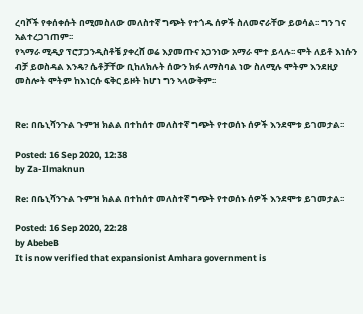ረባሾች የቀሰቀሱት በሚመስለው መለስተኛ ግጭት የተጎዱ ሰዎች ስለመኖራቸው ይወሳል፡፡ ግን ገና አልተረጋገጠም፡፡
የኣማራ ሚዲያ ፕሮፓጋንዲስቶቼ ያቀረሸ ወሬ እያመጡና አጋንነው አማራ ሞተ ይላሉ፡፡ ሞት ለይቶ እነሱን ብቻ ይወስዳል እንዴ? ሴቶቻቸው ቢከለክሉት ሰውን ክፉ ለማስባል ነው ስለሚሉ ሞትም እንደዚያ መስሎት ሞትም ከእነርሱ ፍቅር ይዞት ከሆነ ግን ኣላውቅም፡፡


Re: በቤኒሻንጉል ጉምዝ ክልል በተከሰተ መለስተኛ ግጭት የተወሰኑ ሰዎች እንደሞቱ ይገመታል፡፡

Posted: 16 Sep 2020, 12:38
by Za-Ilmaknun

Re: በቤኒሻንጉል ጉምዝ ክልል በተከሰተ መለስተኛ ግጭት የተወሰኑ ሰዎች እንደሞቱ ይገመታል፡፡

Posted: 16 Sep 2020, 22:28
by AbebeB
It is now verified that expansionist Amhara government is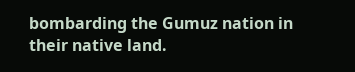bombarding the Gumuz nation in their native land.